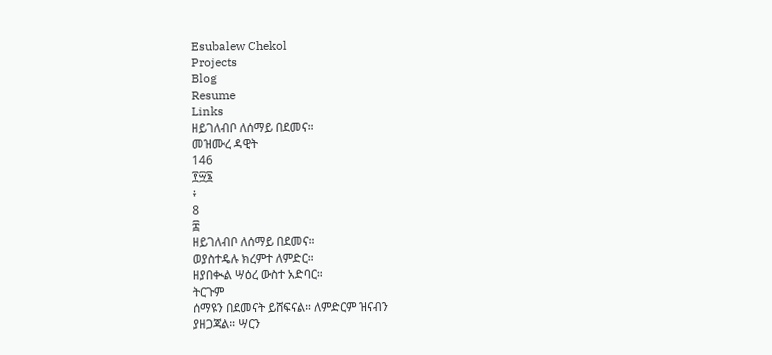Esubalew Chekol
Projects
Blog
Resume
Links
ዘይገለብቦ ለሰማይ በደመና።
መዝሙረ ዳዊት
146
፻፵፮
፥
8
፰
ዘይገለብቦ ለሰማይ በደመና።
ወያስተዴሉ ክረምተ ለምድር።
ዘያበቊል ሣዕረ ውስተ አድባር።
ትርጉም
ሰማዩን በደመናት ይሸፍናል። ለምድርም ዝናብን
ያዘጋጃል። ሣርን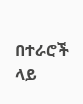በተራሮች ላይ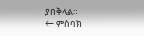ያበቅላል።
← ምስባክ